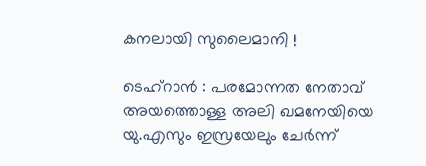കനലായി സുലൈമാനി !

ടെഹ്റാൻ : പരമോന്നത നേതാവ് അയത്തൊള്ള അലി ഖമനേയിയെ യു.എസും ഇസ്രയേലും ചേർന്ന്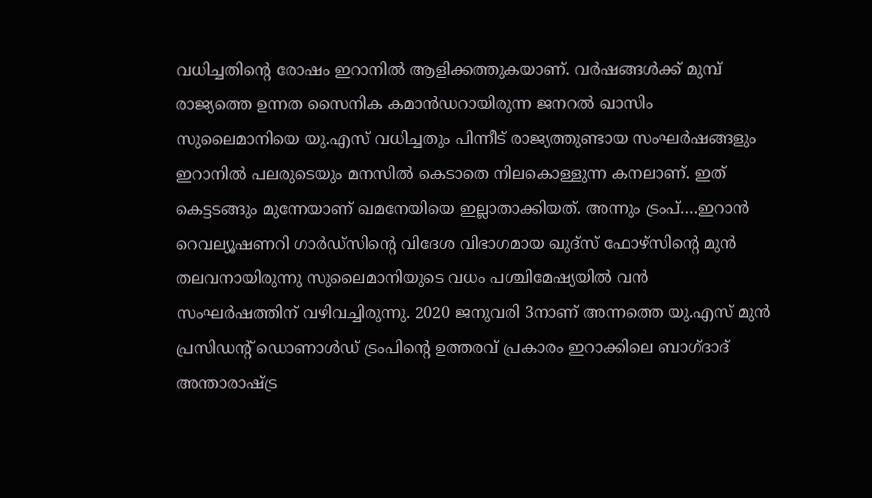വധിച്ചതിന്റെ രോഷം ഇറാനിൽ ആളിക്കത്തുകയാണ്. വർഷങ്ങൾക്ക് മുമ്പ് രാജ്യത്തെ ഉന്നത സൈനിക കമാൻഡറായിരുന്ന ജനറൽ ഖാസിം സുലൈമാനിയെ യു.എസ് വധിച്ചതും പിന്നീട് രാജ്യത്തുണ്ടായ സംഘർഷങ്ങളും ഇറാനിൽ പലരുടെയും മനസിൽ കെടാതെ നിലകൊള്ളുന്ന കനലാണ്. ഇത് കെട്ടടങ്ങും മുന്നേയാണ് ഖമനേയിയെ ഇല്ലാതാക്കിയത്. അന്നും ട്രംപ്….ഇറാൻ റെവല്യൂഷണറി ഗാർഡ്സിന്റെ വിദേശ വിഭാഗമായ ഖുദ്സ് ഫോഴ്സിന്റെ മുൻ തലവനായിരുന്നു സുലൈമാനിയുടെ വധം പശ്ചിമേഷ്യയിൽ വൻ സംഘർഷത്തിന് വഴിവച്ചിരുന്നു. 2020 ജനുവരി 3നാണ് അന്നത്തെ യു.എസ് മുൻ പ്രസിഡന്റ് ഡൊണാൾഡ് ട്രംപിന്റെ ഉത്തരവ് പ്രകാരം ഇറാക്കിലെ ബാഗ്ദാദ് അന്താരാഷ്ട്ര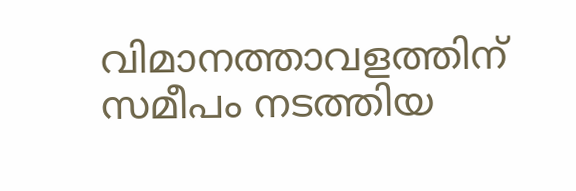വിമാനത്താവളത്തിന് സമീപം നടത്തിയ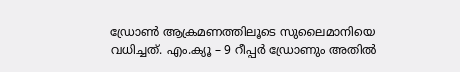ഡ്രോൺ ആക്രമണത്തിലൂടെ സുലൈമാനിയെ വധിച്ചത്. എം.ക്യൂ – 9 റീപ്പർ ഡ്രോണും അതിൽ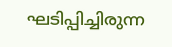ഘടിപ്പിച്ചിരുന്ന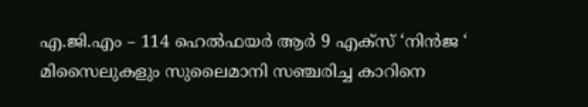എ.ജി.എം – 114 ഹെൽഫയർ ആർ 9 എക്സ് ‘നിൻജ ‘ മിസൈലുകളും സുലൈമാനി സഞ്ചരിച്ച കാറിനെ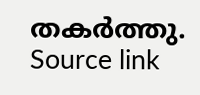തകർത്തു.
Source link